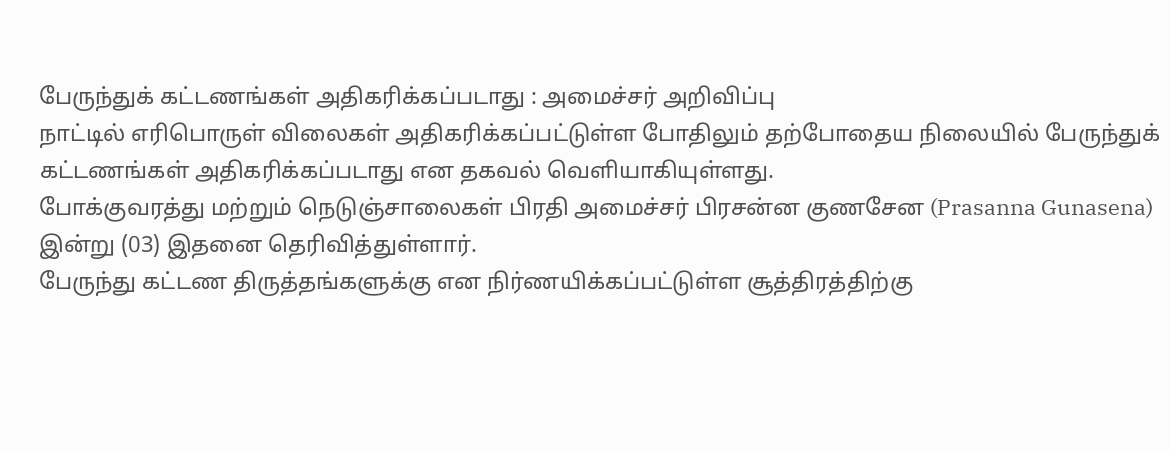பேருந்துக் கட்டணங்கள் அதிகரிக்கப்படாது : அமைச்சர் அறிவிப்பு
நாட்டில் எரிபொருள் விலைகள் அதிகரிக்கப்பட்டுள்ள போதிலும் தற்போதைய நிலையில் பேருந்துக் கட்டணங்கள் அதிகரிக்கப்படாது என தகவல் வெளியாகியுள்ளது.
போக்குவரத்து மற்றும் நெடுஞ்சாலைகள் பிரதி அமைச்சர் பிரசன்ன குணசேன (Prasanna Gunasena) இன்று (03) இதனை தெரிவித்துள்ளார்.
பேருந்து கட்டண திருத்தங்களுக்கு என நிர்ணயிக்கப்பட்டுள்ள சூத்திரத்திற்கு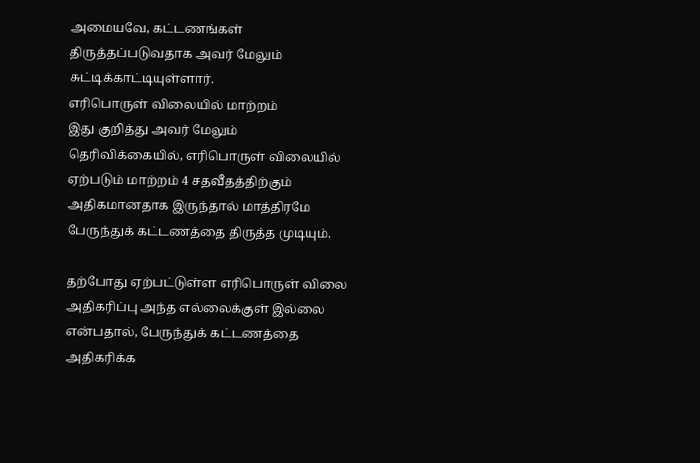அமையவே, கட்டணங்கள் திருத்தப்படுவதாக அவர் மேலும் சுட்டிக்காட்டியுள்ளார்.
எரிபொருள் விலையில் மாற்றம்
இது குறித்து அவர் மேலும் தெரிவிக்கையில், எரிபொருள் விலையில் ஏற்படும் மாற்றம் 4 சதவீதத்திற்கும் அதிகமானதாக இருந்தால் மாத்திரமே பேருந்துக் கட்டணத்தை திருத்த முடியும்.

தற்போது ஏற்பட்டுள்ள எரிபொருள் விலை அதிகரிப்பு அந்த எல்லைக்குள் இல்லை என்பதால், பேருந்துக் கட்டணத்தை அதிகரிக்க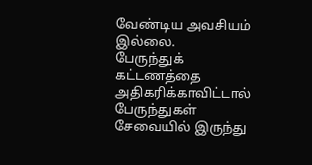வேண்டிய அவசியம் இல்லை.
பேருந்துக் கட்டணத்தை அதிகரிக்காவிட்டால் பேருந்துகள் சேவையில் இருந்து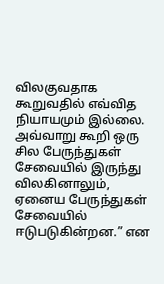விலகுவதாக கூறுவதில் எவ்வித நியாயமும் இல்லை.
அவ்வாறு கூறி ஒரு சில பேருந்துகள் சேவையில் இருந்து விலகினாலும், ஏனைய பேருந்துகள் சேவையில் ஈடுபடுகின்றன.” என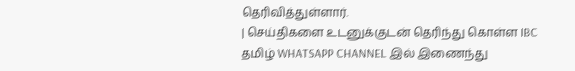தெரிவித்துள்ளார்.
| செய்திகளை உடனுக்குடன் தெரிந்து கொள்ள IBC தமிழ் WHATSAPP CHANNEL இல் இணைந்து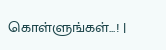கொள்ளுங்கள்...! |